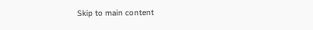Skip to main content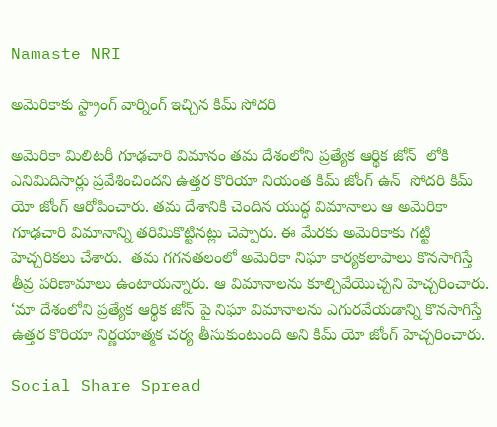Namaste NRI

అమెరికాకు స్ట్రాంగ్ వార్నింగ్ ఇచ్చిన కిమ్ సోదరి

అమెరికా మిలిటరీ గూఢచారి విమానం తమ దేశంలోని ప్రత్యేక ఆర్థిక జోన్  లోకి ఎనిమిదిసార్లు ప్రవేశించిందని ఉత్తర కొరియా నియంత కిమ్ జోంగ్ ఉన్  సోదరి కిమ్ యో జోంగ్ ఆరోపించారు. తమ దేశానికి చెందిన యుద్ధ విమానాలు ఆ అమెరికా గూఢచారి విమానాన్ని తరిమికొట్టినట్లు చెప్పారు. ఈ మేరకు అమెరికాకు గట్టి హెచ్చరికలు చేశారు.  తమ గగనతలంలో అమెరికా నిఘా కార్యకలాపాలు కొనసాగిస్తే తీవ్ర పరిణామాలు ఉంటాయన్నారు. ఆ విమానాలను కూల్చివేయొచ్చని హెచ్చరించారు. ‘మా దేశంలోని ప్రత్యేక ఆర్థిక జోన్ పై నిఘా విమానాలను ఎగురవేయడాన్ని కొనసాగిస్తే ఉత్తర కొరియా నిర్ణయాత్మక చర్య తీసుకుంటుంది అని కిమ్ యో జోంగ్ హెచ్చరించారు.

Social Share Spread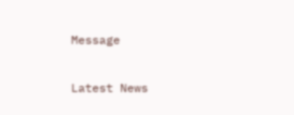Message

Latest News